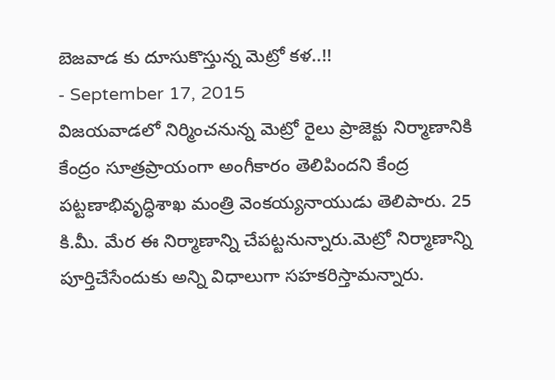బెజవాడ కు దూసుకొస్తున్న మెట్రో కళ..!!
- September 17, 2015
విజయవాడలో నిర్మించనున్న మెట్రో రైలు ప్రాజెక్టు నిర్మాణానికి కేంద్రం సూత్రప్రాయంగా అంగీకారం తెలిపిందని కేంద్ర పట్టణాభివృద్ధిశాఖ మంత్రి వెంకయ్యనాయుడు తెలిపారు. 25 కి.మీ. మేర ఈ నిర్మాణాన్ని చేపట్టనున్నారు.మెట్రో నిర్మాణాన్ని పూర్తిచేసేందుకు అన్ని విధాలుగా సహకరిస్తామన్నారు.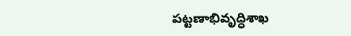పట్టణాభివృద్ధిశాఖ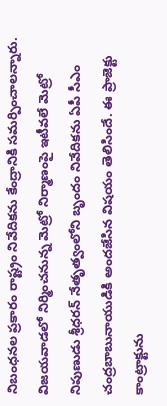నిబంధనల ప్రకారం రాష్ట్రం నివేదికను కేంద్రానికి సమర్పించాలన్నారు. విజయవాడలో నిర్మించనున్న మెట్రో నిర్మాణంపై ఇటీవలే మెట్రో నిపుణుడు శ్రీధరన్ నేతృత్వంలోని బృందం నివేదికను ఏపీ సీఎం చంద్రబాబునాయుడికి అందజేసిన విషయం తెలిసిందే. ఈ ప్రాజెక్టు కాంట్రాక్టును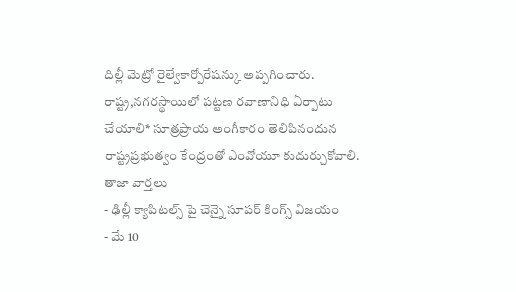దిల్లీ మెట్రో రైల్వేకార్పోరేషన్కు అప్పగించారు. రాష్ట్ర,నగరస్థాయిలో పట్టణ రవాణానిధి ఏర్పాటు చేయాలి* సూత్రప్రాయ అంగీకారం తెలిపినందున రాష్ట్రప్రభుత్వం కేంద్రంతో ఎంవోయూ కుదుర్చుకోవాలి.
తాజా వార్తలు
- ఢిల్లీ క్యాపిటల్స్ పై చెన్నై సూపర్ కింగ్స్ విజయం
- మే 10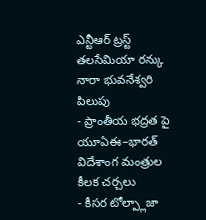ఎన్టీఆర్ ట్రస్ట్ తలసేమియా రన్కు నారా భువనేశ్వరి పిలుపు
- ప్రాంతీయ భద్రత పై యూఏఈ–భారత్ విదేశాంగ మంత్రుల కీలక చర్చలు
- కీసర టోల్ప్లాజా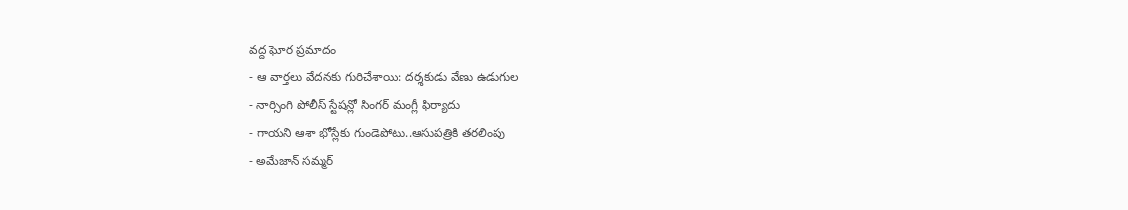వద్ద ఘోర ప్రమాదం
- ఆ వార్తలు వేదనకు గురిచేశాయి: దర్శకుడు వేణు ఉడుగుల
- నార్సింగి పోలీస్ స్టేషన్లో సింగర్ మంగ్లీ ఫిర్యాదు
- గాయని ఆశా భోస్లేకు గుండెపోటు..ఆసుపత్రికి తరలింపు
- అమేజాన్ సమ్మర్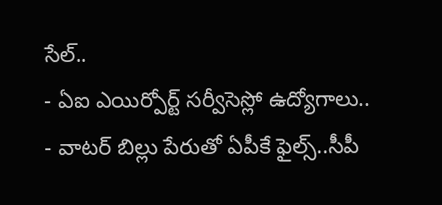సేల్..
- ఏఐ ఎయిర్పోర్ట్ సర్వీసెస్లో ఉద్యోగాలు..
- వాటర్ బిల్లు పేరుతో ఏపీకే ఫైల్స్..సీపీ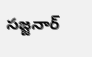సజ్జనార్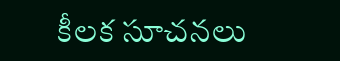కీలక సూచనలు